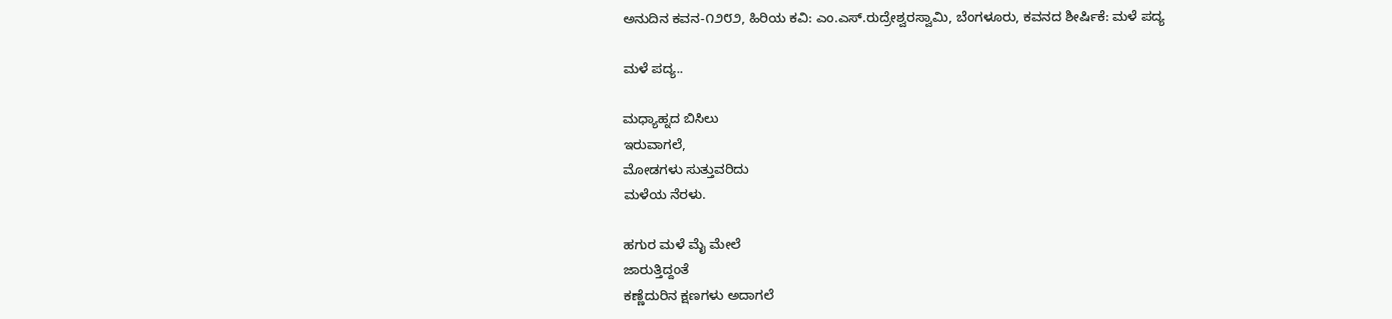ಅನುದಿನ ಕವನ-೧೨೮೨, ಹಿರಿಯ ಕವಿ: ಎಂ.ಎಸ್.ರುದ್ರೇಶ್ವರಸ್ವಾಮಿ, ಬೆಂಗಳೂರು, ಕವನದ ಶೀರ್ಷಿಕೆ: ಮಳೆ ಪದ್ಯ

ಮಳೆ ಪದ್ಯ..

ಮಧ್ಯಾಹ್ನದ ಬಿಸಿಲು
ಇರುವಾಗಲೆ,
ಮೋಡಗಳು ಸುತ್ತುವರಿದು
ಮಳೆಯ ನೆರಳು.

ಹಗುರ ಮಳೆ ಮೈ ಮೇಲೆ
ಜಾರುತ್ತಿದ್ದಂತೆ
ಕಣ್ಣೆದುರಿನ ಕ್ಷಣಗಳು ಅದಾಗಲೆ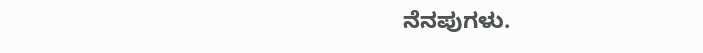ನೆನಪುಗಳು.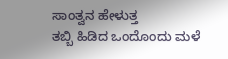ಸಾಂತ್ವನ ಹೇಳುತ್ತ
ತಬ್ಬಿ ಹಿಡಿದ ಒಂದೊಂದು ಮಳೆ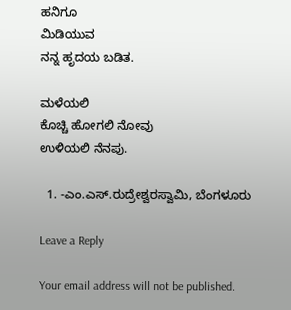ಹನಿಗೂ
ಮಿಡಿಯುವ
ನನ್ನ ಹೃದಯ ಬಡಿತ.

ಮಳೆಯಲಿ
ಕೊಚ್ಚಿ ಹೋಗಲಿ ನೋವು
ಉಳಿಯಲಿ ನೆನಪು.

  1. -ಎಂ.ಎಸ್.ರುದ್ರೇಶ್ವರಸ್ವಾಮಿ, ಬೆಂಗಳೂರು

Leave a Reply

Your email address will not be published.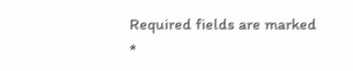Required fields are marked *